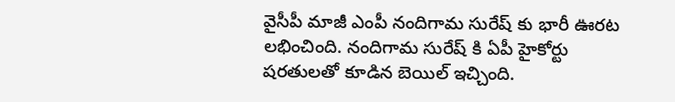వైసీపీ మాజీ ఎంపీ నందిగామ సురేష్ కు భారీ ఊరట లభించింది. నందిగామ సురేష్ కి ఏపీ హైకోర్టు షరతులతో కూడిన బెయిల్ ఇచ్చింది.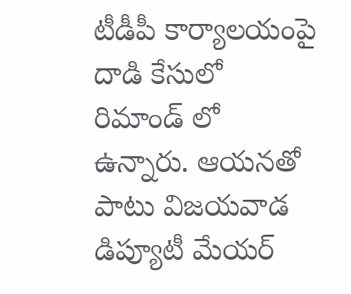టీడీపీ కార్యాలయంపై దాడి కేసులో రిమాండ్ లో ఉన్నారు. ఆయనతో పాటు విజయవాడ డిప్యూటీ మేయర్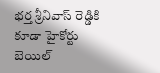భర్త శ్రీనివాస్ రెడ్డికి కూడా హైకోర్టు బెయిల్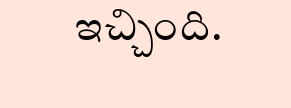ఇచ్చింది.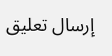إرسال تعليق